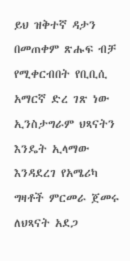ይህ ዝቅተኛ ዳታን በመጠቀም ጽሑፍ ብቻ የሚቀርብበት የቢቢሲ አማርኛ ድረ ገጽ ነው
ኢንስታግራም ህጻናትን እንዴት ኢላማው እንዳደረገ የአሜሪካ ግዛቶች ምርመራ ጀመሩ
ለህጻናት አደጋ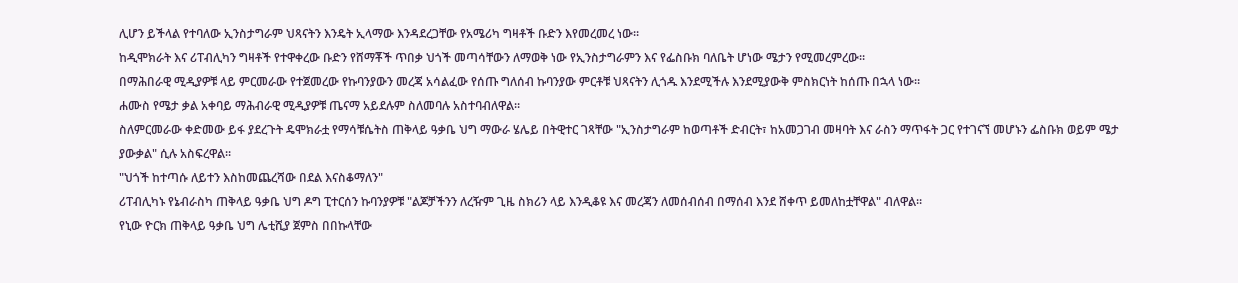ሊሆን ይችላል የተባለው ኢንስታግራም ህጻናትን እንዴት ኢላማው እንዳደረጋቸው የአሜሪካ ግዛቶች ቡድን እየመረመረ ነው።
ከዲሞክራት እና ሪፐብሊካን ግዛቶች የተዋቀረው ቡድን የሸማቾች ጥበቃ ህጎች መጣሳቸውን ለማወቅ ነው የኢንስታግራምን እና የፌስቡክ ባለቤት ሆነው ሜታን የሚመረምረው።
በማሕበራዊ ሚዲያዎቹ ላይ ምርመራው የተጀመረው የኩባንያውን መረጃ አሳልፈው የሰጡ ግለሰብ ኩባንያው ምርቶቹ ህጻናትን ሊጎዱ እንደሚችሉ እንደሚያውቅ ምስክርነት ከሰጡ በኋላ ነው።
ሐሙስ የሜታ ቃል አቀባይ ማሕብራዊ ሚዲያዎቹ ጤናማ አይደሉም ስለመባሉ አስተባብለዋል።
ስለምርመራው ቀድመው ይፋ ያደረጉት ዴሞክራቷ የማሳቹሴትስ ጠቅላይ ዓቃቤ ህግ ማውራ ሄሌይ በትዊተር ገጻቸው "ኢንስታግራም ከወጣቶች ድብርት፣ ከአመጋገብ መዛባት እና ራስን ማጥፋት ጋር የተገናኘ መሆኑን ፌስቡክ ወይም ሜታ ያውቃል" ሲሉ አስፍረዋል።
"ህጎች ከተጣሱ ለይተን እስከመጨረሻው በደል እናስቆማለን"
ሪፐብሊካኑ የኔብራስካ ጠቅላይ ዓቃቤ ህግ ዶግ ፒተርሰን ኩባንያዎቹ "ልጆቻችንን ለረዥም ጊዜ ስክሪን ላይ እንዲቆዩ እና መረጃን ለመሰብሰብ በማሰብ እንደ ሸቀጥ ይመለከቷቸዋል" ብለዋል።
የኒው ዮርክ ጠቅላይ ዓቃቤ ህግ ሌቲሺያ ጀምስ በበኩላቸው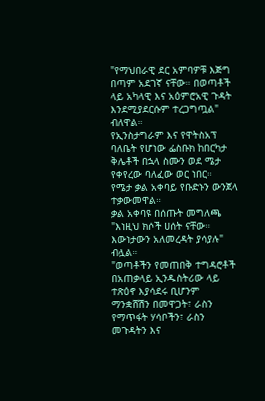"የማህበራዊ ደር አምባዎቹ እጅግ በጣም አደገኛ ናቸው። በወጣቶች ላይ አካላዊ እና አዕምሮአዊ ጉዳት እንደሚያደርሱም ተረጋግጧል" ብለዋል።
የኢንስታግራም እና የዋትስአፕ ባለቤት የሆነው ፌስቡክ ከበርካታ ቅሌቶች በኋላ ስሙን ወደ ሜታ የቀየረው ባለፈው ወር ነበር።
የሜታ ቃል አቀባይ የቡድኑን ውንጀላ ተቃውመዋል።
ቃል አቀባዩ በሰጡት መግለጫ "እነዚህ ክሶች ሀሰት ናቸው። እውነታውን አለመረዳት ያሳያሉ" ብሏል።
"ወጣቶችን የመጠበቅ ተግዳሮቶች በአጠቃላይ ኢንዱስትሪው ላይ ተጽዕኖ እያሳደሩ ቢሆንም ማንቋሸሽን በመዋጋት፣ ራስን የማጥፋት ሃሳቦችን፣ ራስን መጉዳትን እና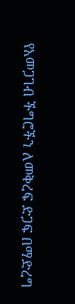የአመጋገብ ችግሮችን ለመቅረፍ ድጋፍ በማድረግ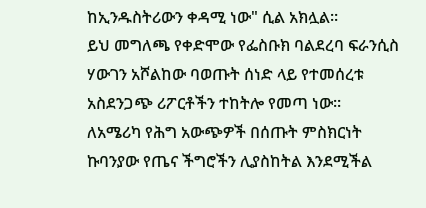ከኢንዱስትሪውን ቀዳሚ ነው" ሲል አክሏል።
ይህ መግለጫ የቀድሞው የፌስቡክ ባልደረባ ፍራንሲስ ሃውገን አሾልከው ባወጡት ሰነድ ላይ የተመሰረቱ አስደንጋጭ ሪፖርቶችን ተከትሎ የመጣ ነው።
ለአሜሪካ የሕግ አውጭዎች በሰጡት ምስክርነት ኩባንያው የጤና ችግሮችን ሊያስከትል እንደሚችል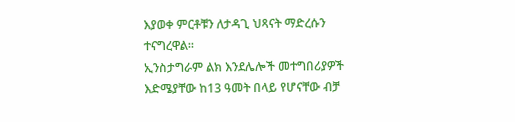እያወቀ ምርቶቹን ለታዳጊ ህጻናት ማድረሱን ተናግረዋል።
ኢንስታግራም ልክ እንደሌሎች መተግበሪያዎች እድሜያቸው ከ13 ዓመት በላይ የሆናቸው ብቻ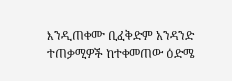እንዲጠቀሙ ቢፈቅድም አንዳንድ ተጠቃሚዎች ከተቀመጠው ዕድሜ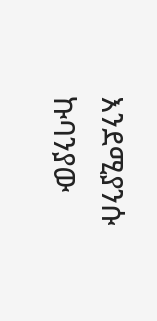እንደሚያንሱ ኩባንያው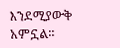እንደሚያውቅ አምኗል።